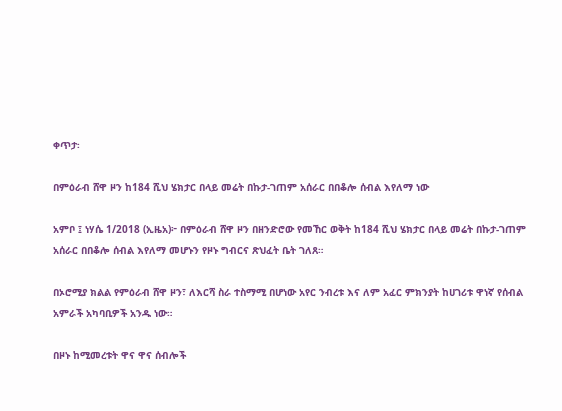ቀጥታ፡

በምዕራብ ሸዋ ዞን ከ184 ሺህ ሄክታር በላይ መሬት በኩታ-ገጠም አሰራር በበቆሎ ሰብል እየለማ ነው

አምቦ ፤ ነሃሴ 1/2018 (ኢዜአ)፦ በምዕራብ ሸዋ ዞን በዘንድሮው የመኸር ወቅት ከ184 ሺህ ሄክታር በላይ መሬት በኩታ-ገጠም አሰራር በበቆሎ ሰብል እየለማ መሆኑን የዞኑ ግብርና ጽህፈት ቤት ገለጸ።

በኦሮሚያ ክልል የምዕራብ ሸዋ ዞን፣ ለእርሻ ስራ ተስማሚ በሆነው አየር ንብረቱ እና ለም አፈር ምክንያት ከሀገሪቱ ዋነኛ የሰብል አምራች አካባቢዎች አንዱ ነው።

በዞኑ ከሚመረቱት ዋና ዋና ሰብሎች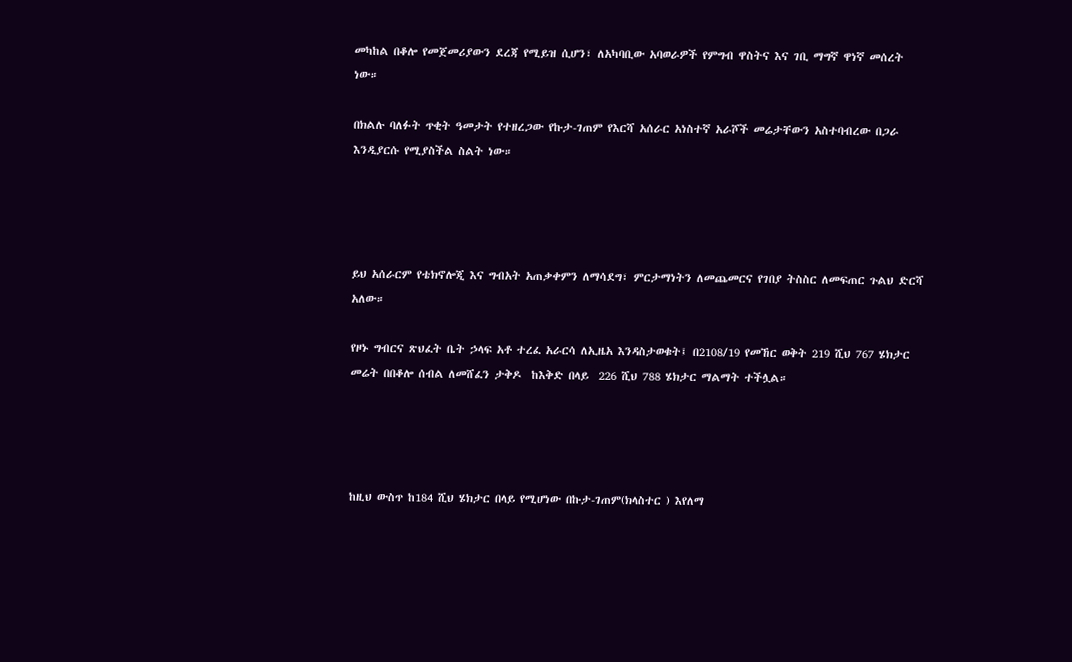መካከል በቆሎ የመጀመሪያውን ደረጃ የሚይዝ ሲሆን፣ ለአካባቢው አባወራዎች የምግብ ዋስትና እና ገቢ ማግኛ ዋነኛ መሰረት ነው።

በክልሉ ባለፉት ጥቂት ዓመታት የተዘረጋው የኩታ-ገጠም የእርሻ አሰራር አነስተኛ አራሾች መሬታቸውን አስተባብረው በጋራ እንዲያርሱ የሚያስችል ስልት ነው።




ይህ አሰራርም የቴክኖሎጂ እና ግብአት አጠቃቀምን ለማሳደግ፣ ምርታማነትን ለመጨመርና የገበያ ትስስር ለመፍጠር ጉልህ ድርሻ አለው።

የዞኑ ግብርና ጽህፈት ቤት ኃላፍ አቶ ተረፈ አራርሳ ለኢዜአ እንዳስታወቁት፤ በ2108/19 የመኸር ወቅት 219 ሺህ 767 ሄክታር መሬት በበቆሎ ሰብል ለመሸፈን ታቅዶ  ከእቅድ በላይ  226 ሺህ 788 ሄክታር ማልማት ተችሏል።




ከዚህ ውስጥ ከ184 ሺህ ሄክታር በላይ የሚሆነው በኩታ-ገጠም(ክላስተር ) እየለማ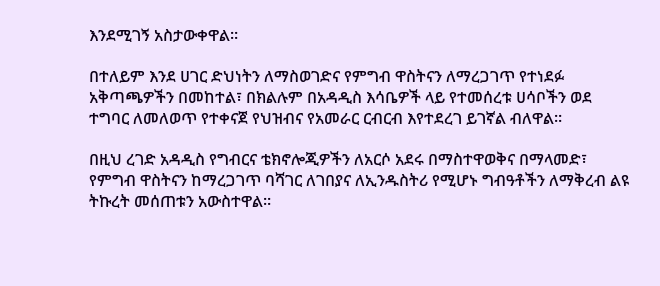እንደሚገኝ አስታውቀዋል።

በተለይም እንደ ሀገር ድህነትን ለማስወገድና የምግብ ዋስትናን ለማረጋገጥ የተነደፉ አቅጣጫዎችን በመከተል፣ በክልሉም በአዳዲስ እሳቤዎች ላይ የተመሰረቱ ሀሳቦችን ወደ ተግባር ለመለወጥ የተቀናጀ የህዝብና የአመራር ርብርብ እየተደረገ ይገኛል ብለዋል።

በዚህ ረገድ አዳዲስ የግብርና ቴክኖሎጂዎችን ለአርሶ አደሩ በማስተዋወቅና በማላመድ፣ የምግብ ዋስትናን ከማረጋገጥ ባሻገር ለገበያና ለኢንዱስትሪ የሚሆኑ ግብዓቶችን ለማቅረብ ልዩ ትኩረት መሰጠቱን አውስተዋል።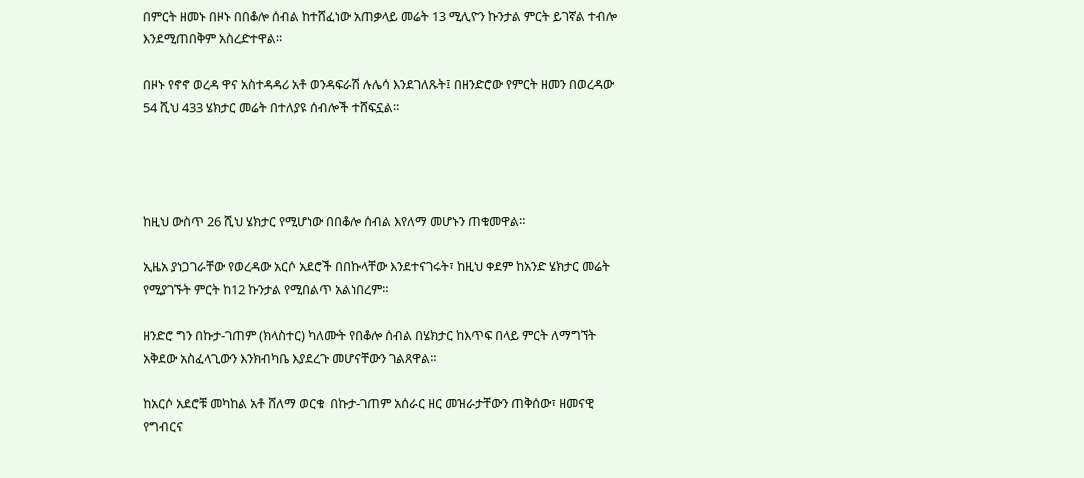በምርት ዘመኑ በዞኑ በበቆሎ ሰብል ከተሸፈነው አጠቃላይ መሬት 13 ሚሊዮን ኩንታል ምርት ይገኛል ተብሎ እንደሚጠበቅም አስረድተዋል።

በዞኑ የኖኖ ወረዳ ዋና አስተዳዳሪ አቶ ወንዳፍራሽ ሉሌሳ እንደገለጹት፤ በዘንድሮው የምርት ዘመን በወረዳው 54 ሺህ 433 ሄክታር መሬት በተለያዩ ሰብሎች ተሸፍኗል።




ከዚህ ውስጥ 26 ሺህ ሄክታር የሚሆነው በበቆሎ ሰብል እየለማ መሆኑን ጠቁመዋል።

ኢዜአ ያነጋገራቸው የወረዳው አርሶ አደሮች በበኩላቸው እንደተናገሩት፣ ከዚህ ቀደም ከአንድ ሄክታር መሬት የሚያገኙት ምርት ከ12 ኩንታል የሚበልጥ አልነበረም።

ዘንድሮ ግን በኩታ-ገጠም (ክላስተር) ካለሙት የበቆሎ ሰብል በሄክታር ከእጥፍ በላይ ምርት ለማግኘት አቅደው አስፈላጊውን እንክብካቤ እያደረጉ መሆናቸውን ገልጸዋል።

ከአርሶ አደሮቹ መካከል አቶ ሸለማ ወርቁ  በኩታ-ገጠም አሰራር ዘር መዝራታቸውን ጠቅሰው፣ ዘመናዊ የግብርና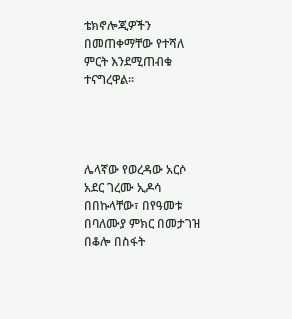ቴክኖሎጂዎችን በመጠቀማቸው የተሻለ ምርት እንደሚጠብቁ ተናግረዋል።




ሌላኛው የወረዳው አርሶ አደር ገረሙ ኢዶሳ በበኩላቸው፣ በየዓመቱ በባለሙያ ምክር በመታገዝ በቆሎ በስፋት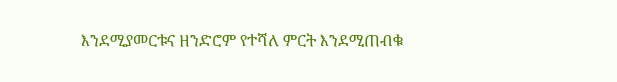እንደሚያመርቱና ዘንድሮም የተሻለ ምርት እንደሚጠብቁ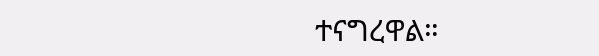ተናግረዋል።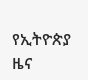የኢትዮጵያ ዜና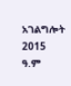አገልግሎት
2015
ዓ.ም